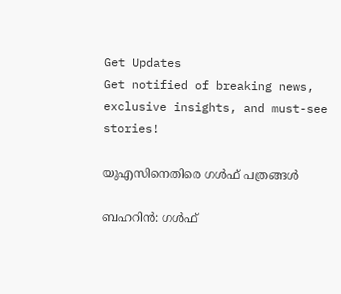Get Updates
Get notified of breaking news, exclusive insights, and must-see stories!

യുഎസിനെതിരെ ഗള്‍ഫ് പത്രങ്ങള്‍

ബഹറിന്‍: ഗള്‍ഫ്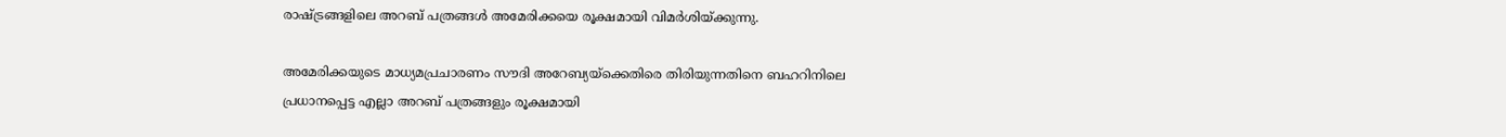രാഷ്ട്രങ്ങളിലെ അറബ് പത്രങ്ങള്‍ അമേരിക്കയെ രൂക്ഷമായി വിമര്‍ശിയ്ക്കുന്നു.

അമേരിക്കയുടെ മാധ്യമപ്രചാരണം സൗദി അറേബ്യയ്ക്കെതിരെ തിരിയുന്നതിനെ ബഹറിനിലെ പ്രധാനപ്പെട്ട എല്ലാ അറബ് പത്രങ്ങളും രൂക്ഷമായി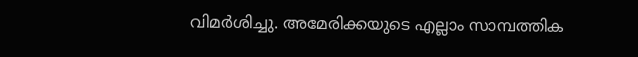വിമര്‍ശിച്ചു. അമേരിക്കയുടെ എല്ലാം സാമ്പത്തിക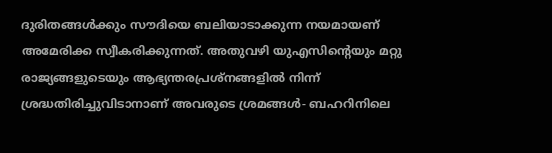ദുരിതങ്ങള്‍ക്കും സൗദിയെ ബലിയാടാക്കുന്ന നയമായണ് അമേരിക്ക സ്വീകരിക്കുന്നത്. അതുവഴി യുഎസിന്റെയും മറ്റു രാജ്യങ്ങളുടെയും ആഭ്യന്തരപ്രശ്നങ്ങളില്‍ നിന്ന് ശ്രദ്ധതിരിച്ചുവിടാനാണ് അവരുടെ ശ്രമങ്ങള്‍- ബഹറിനിലെ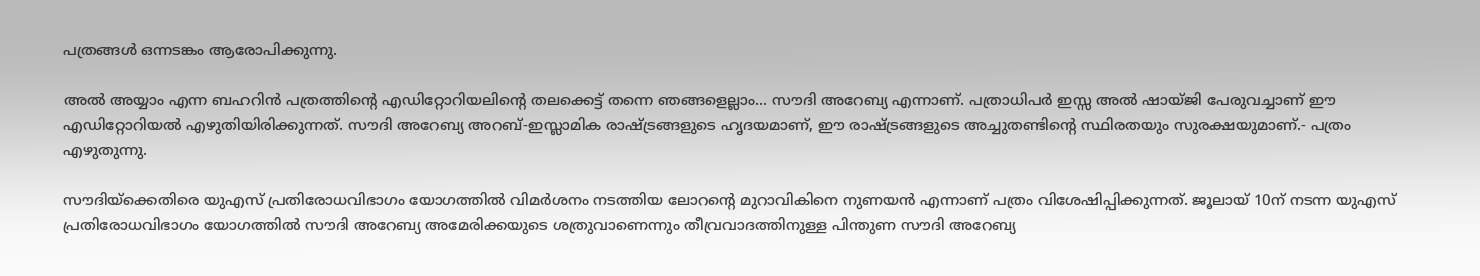പത്രങ്ങള്‍ ഒന്നടങ്കം ആരോപിക്കുന്നു.

അല്‍ അയ്യാം എന്ന ബഹറിന്‍ പത്രത്തിന്റെ എഡിറ്റോറിയലിന്റെ തലക്കെട്ട് തന്നെ ഞങ്ങളെല്ലാം... സൗദി അറേബ്യ എന്നാണ്. പത്രാധിപര്‍ ഇസ്സ അല്‍ ഷായ്ജി പേരുവച്ചാണ് ഈ എഡിറ്റോറിയല്‍ എഴുതിയിരിക്കുന്നത്. സൗദി അറേബ്യ അറബ്-ഇസ്ലാമിക രാഷ്ട്രങ്ങളുടെ ഹൃദയമാണ്, ഈ രാഷ്ട്രങ്ങളുടെ അച്ചുതണ്ടിന്റെ സ്ഥിരതയും സുരക്ഷയുമാണ്.- പത്രം എഴുതുന്നു.

സൗദിയ്ക്കെതിരെ യുഎസ് പ്രതിരോധവിഭാഗം യോഗത്തില്‍ വിമര്‍ശനം നടത്തിയ ലോറന്റെ മുറാവികിനെ നുണയന്‍ എന്നാണ് പത്രം വിശേഷിപ്പിക്കുന്നത്. ജൂലായ് 10ന് നടന്ന യുഎസ് പ്രതിരോധവിഭാഗം യോഗത്തില്‍ സൗദി അറേബ്യ അമേരിക്കയുടെ ശത്രുവാണെന്നും തീവ്രവാദത്തിനുള്ള പിന്തുണ സൗദി അറേബ്യ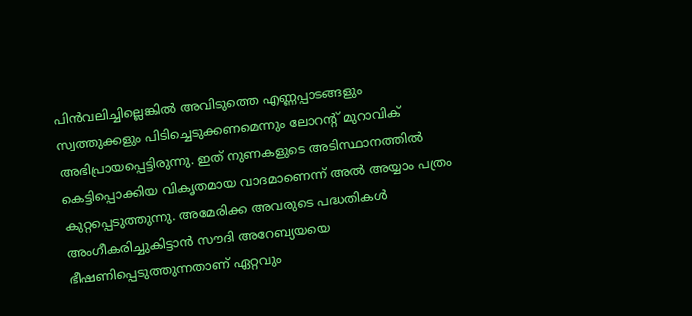പിന്‍വലിച്ചില്ലെങ്കില്‍ അവിടുത്തെ എണ്ണപ്പാടങ്ങളും സ്വത്തുക്കളും പിടിച്ചെടുക്കണമെന്നും ലോറന്റ് മുറാവിക് അഭിപ്രായപ്പെട്ടിരുന്നു. ഇത് നുണകളുടെ അടിസ്ഥാനത്തില്‍ കെട്ടിപ്പൊക്കിയ വികൃതമായ വാദമാണെന്ന് അല്‍ അയ്യാം പത്രം കുറ്റപ്പെടുത്തുന്നു. അമേരിക്ക അവരുടെ പദ്ധതികള്‍ അംഗീകരിച്ചുകിട്ടാന്‍ സൗദി അറേബ്യയയെ ഭീഷണിപ്പെടുത്തുന്നതാണ് ഏറ്റവും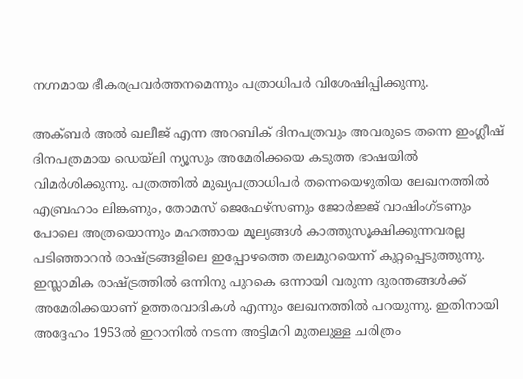നഗ്നമായ ഭീകരപ്രവര്‍ത്തനമെന്നും പത്രാധിപര്‍ വിശേഷിപ്പിക്കുന്നു.

അക്ബര്‍ അല്‍ ഖലീജ് എന്ന അറബിക് ദിനപത്രവും അവരുടെ തന്നെ ഇംഗ്ലീഷ് ദിനപത്രമായ ഡെയ്ലി ന്യൂസും അമേരിക്കയെ കടുത്ത ഭാഷയില്‍ വിമര്‍ശിക്കുന്നു. പത്രത്തില്‍ മുഖ്യപത്രാധിപര്‍ തന്നെയെഴുതിയ ലേഖനത്തില്‍ എബ്രഹാം ലിങ്കണും, തോമസ് ജെഫേഴ്സണും ജോര്‍ജ്ജ് വാഷിംഗ്ടണും പോലെ അത്രയൊന്നും മഹത്തായ മൂല്യങ്ങള്‍ കാത്തുസൂക്ഷിക്കുന്നവരല്ല പടിഞ്ഞാറന്‍ രാഷ്ട്രങ്ങളിലെ ഇപ്പോഴത്തെ തലമുറയെന്ന് കുറ്റപ്പെടുത്തുന്നു. ഇസ്ലാമിക രാഷ്ട്രത്തില്‍ ഒന്നിനു പുറകെ ഒന്നായി വരുന്ന ദുരന്തങ്ങള്‍ക്ക് അമേരിക്കയാണ് ഉത്തരവാദികള്‍ എന്നും ലേഖനത്തില്‍ പറയുന്നു. ഇതിനായി അദ്ദേഹം 1953ല്‍ ഇറാനില്‍ നടന്ന അട്ടിമറി മുതലുള്ള ചരിത്രം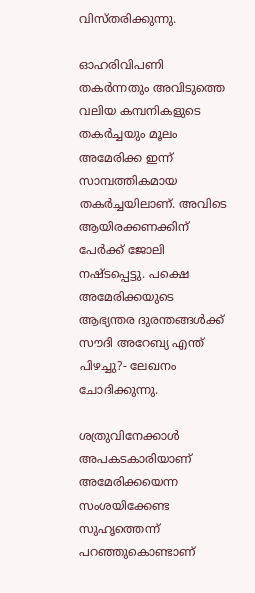വിസ്തരിക്കുന്നു.

ഓഹരിവിപണി തകര്‍ന്നതും അവിടുത്തെ വലിയ കമ്പനികളുടെ തകര്‍ച്ചയും മൂലം അമേരിക്ക ഇന്ന് സാമ്പത്തികമായ തകര്‍ച്ചയിലാണ്. അവിടെ ആയിരക്കണക്കിന് പേര്‍ക്ക് ജോലി നഷ്ടപ്പെട്ടു. പക്ഷെ അമേരിക്കയുടെ ആഭ്യന്തര ദുരന്തങ്ങള്‍ക്ക് സൗദി അറേബ്യ എന്ത് പിഴച്ചു?- ലേഖനം ചോദിക്കുന്നു.

ശത്രുവിനേക്കാള്‍ അപകടകാരിയാണ് അമേരിക്കയെന്ന സംശയിക്കേണ്ട സുഹൃത്തെന്ന് പറഞ്ഞുകൊണ്ടാണ്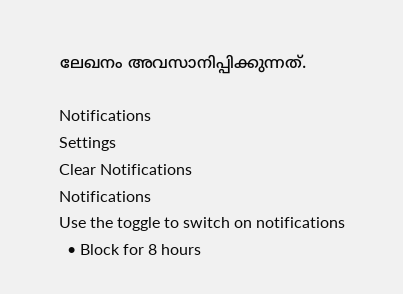ലേഖനം അവസാനിപ്പിക്കുന്നത്.

Notifications
Settings
Clear Notifications
Notifications
Use the toggle to switch on notifications
  • Block for 8 hours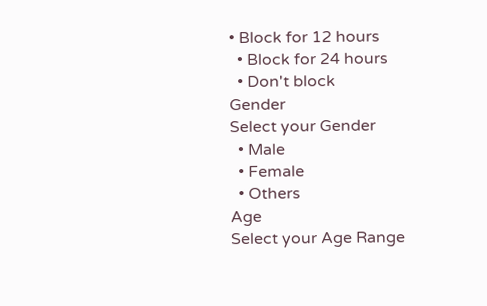• Block for 12 hours
  • Block for 24 hours
  • Don't block
Gender
Select your Gender
  • Male
  • Female
  • Others
Age
Select your Age Range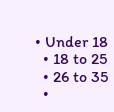• Under 18
  • 18 to 25
  • 26 to 35
  •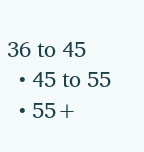36 to 45
  • 45 to 55
  • 55+